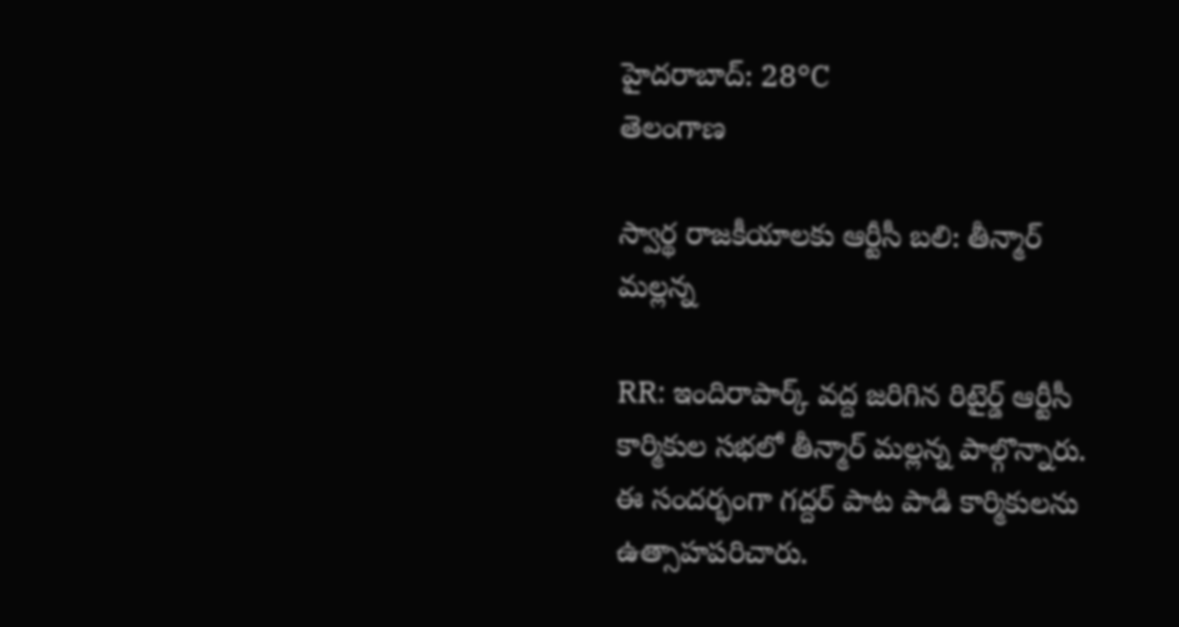హైదరాబాద్: 28°C
తెలంగాణ

స్వార్థ రాజకీయాలకు ఆర్టీసీ బలి: తీన్మార్ మల్లన్న

RR: ఇందిరాపార్క్ వద్ద జరిగిన రిటైర్డ్ ఆర్టీసీ కార్మికుల సభలో తీన్మార్ మల్లన్న పాల్గొన్నారు. ఈ సందర్భంగా గద్దర్ పాట పాడి కార్మికులను ఉత్సాహపరిచారు.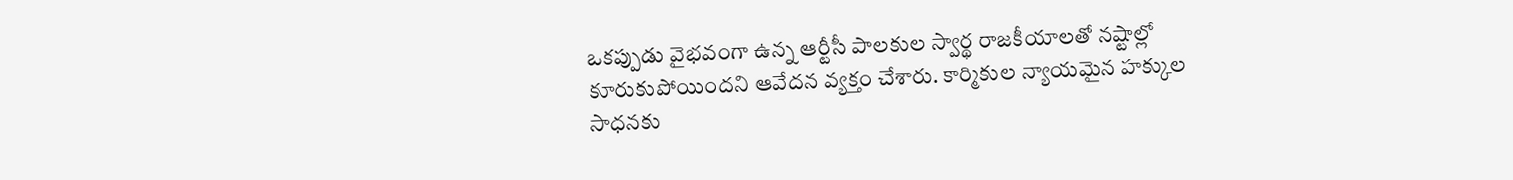ఒకప్పుడు వైభవంగా ఉన్న ఆర్టీసీ పాలకుల స్వార్థ రాజకీయాలతో నష్టాల్లో కూరుకుపోయిందని ఆవేదన వ్యక్తం చేశారు. కార్మికుల న్యాయమైన హక్కుల సాధనకు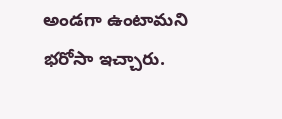అండగా ఉంటామని భరోసా ఇచ్చారు.